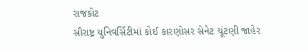રાજકોટ
સૌરાષ્ટ્ર યુનિવર્સિટીમાં કોઈ કારણોસર સેનેટ ચૂંટણી જાહેર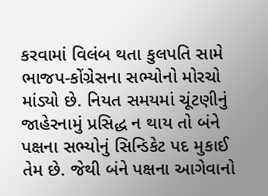કરવામાં વિલંબ થતા કુલપતિ સામે ભાજપ-કોંગ્રેસના સભ્યોનો મોરચો માંડ્યો છે. નિયત સમયમાં ચૂંટણીનું જાહેરનામું પ્રસિદ્ધ ન થાય તો બંને પક્ષના સભ્યોનું સિન્ડિકેટ પદ મુકાઈ તેમ છે. જેથી બંને પક્ષના આગેવાનો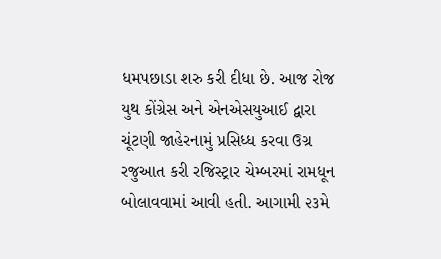ધમપછાડા શરુ કરી દીધા છે. આજ રોજ યુથ કોંગ્રેસ અને એનએસયુઆઈ દ્વારા ચૂંટણી જાહેરનામું પ્રસિધ્ધ કરવા ઉગ્ર રજુઆત કરી રજિસ્ટ્રાર ચેમ્બરમાં રામધૂન બોલાવવામાં આવી હતી. આગામી ૨૩મે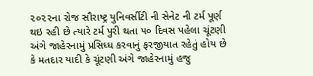૨૦૨૨ના રોજ સૌરાષ્ટ્ર યુનિવર્સીટી ની સેનેટ ની ટર્મ પૂર્ણ થઇ રહી છે ત્યારે ટર્મ પુરી થતા ૫૦ દિવસ પહેલા ચૂંટણી અંગે જાહેરનામું પ્રસિધ્ધ કરવાનું ફરજીયાત રહેતું હોય છે કે મતદાર યાદી કે ચૂંટણી અંગે જાહેરનામું હજુ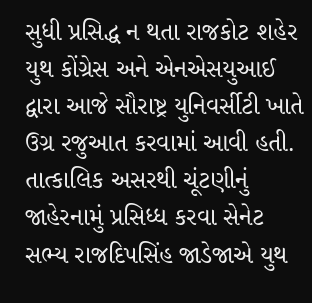સુધી પ્રસિદ્ધ ન થતા રાજકોટ શહેર યુથ કોંગ્રેસ અને એનએસયુઆઈ દ્વારા આજે સૌરાષ્ટ્ર યુનિવર્સીટી ખાતે ઉગ્ર રજુઆત કરવામાં આવી હતી. તાત્કાલિક અસરથી ચૂંટણીનું જાહેરનામું પ્રસિધ્ધ કરવા સેનેટ સભ્ય રાજદિપસિંહ જાડેજાએ યુથ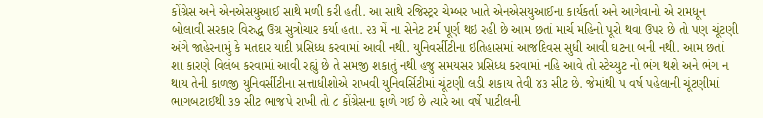કોંગ્રેસ અને એનએસયુઆઈ સાથે મળી કરી હતી. આ સાથે રજિસ્ટ્રર ચેમ્બર ખાતે એનએસયુઆઈના કાર્યકર્તા અને આગેવાનો એ રામધૂન બોલાવી સરકાર વિરુદ્ધ ઉગ્ર સુત્રોચાર કર્યા હતા. ૨૩ મેં ના સેનેટ ટર્મ પૂર્ણ થઇ રહી છે આમ છતાં માર્ચ મહિનો પૂરો થવા ઉપર છે તો પણ ચૂંટણી અંગે જાહેરનામું કે મતદાર યાદી પ્રસિધ્ધ કરવામાં આવી નથી. યુનિવર્સીટીના ઇતિહાસમાં આજદિવસ સુધી આવી ઘટના બની નથી. આમ છતાં શા કારણે વિલંબ કરવામાં આવી રહ્યું છે તે સમજી શકાતું નથી હજુ સમયસર પ્રસિધ્ધ કરવામાં નહિ આવે તો સ્ટેચ્યુટ નો ભંગ થશે અને ભંગ ન થાય તેની કાળજી યુનિવર્સીટીના સત્તાધીશોએ રાખવી યુનિવર્સિટીમાં ચૂંટણી લડી શકાય તેવી ૪૩ સીટ છે. જેમાંથી ૫ વર્ષ પહેલાની ચૂંટણીમાં ભાગબટાઈથી ૩૭ સીટ ભાજપે રાખી તો ૮ કોંગ્રેસના ફાળે ગઈ છે ત્યારે આ વર્ષે પાટીલની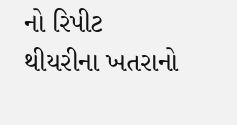નો રિપીટ થીયરીના ખતરાનો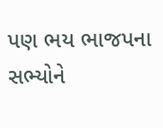પણ ભય ભાજપના સભ્યોને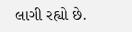લાગી રહ્યો છે.